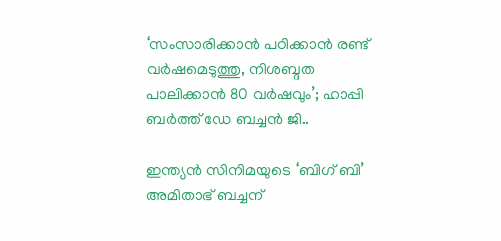‘സംസാരിക്കാൻ പഠിക്കാൻ രണ്ട് വർഷമെടുത്തു, നിശബ്ദത പാലിക്കാൻ 80 വർഷവും’; ഹാപ്പി ബർത്ത് ഡേ ബച്ചൻ ജി..

ഇന്ത്യൻ സിനിമയുടെ ‘ബിഗ് ബി’ അമിതാഭ് ബച്ചന്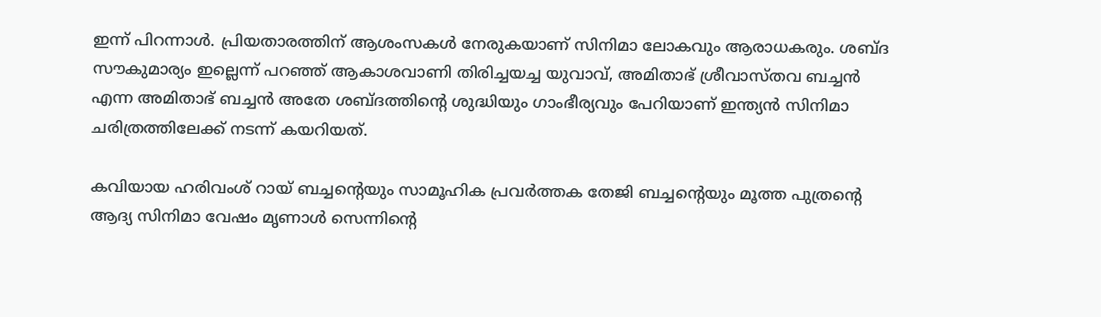ഇന്ന് പിറന്നാൾ. പ്രിയതാരത്തിന് ആശംസകൾ നേരുകയാണ് സിനിമാ ലോകവും ആരാധകരും. ശബ്‍ദ സൗകുമാര്യം ഇല്ലെന്ന് പറഞ്ഞ് ആകാശവാണി തിരിച്ചയച്ച യുവാവ്, അമിതാഭ് ശ്രീവാസ്‍തവ ബച്ചൻ എന്ന അമിതാഭ് ബച്ചൻ അതേ ശബ്‍ദത്തിന്റെ ശുദ്ധിയും ഗാംഭീര്യവും പേറിയാണ് ഇന്ത്യൻ സിനിമാ ചരിത്രത്തിലേക്ക് നടന്ന് കയറിയത്.

കവിയായ ഹരിവംശ് റായ് ബച്ചന്റെയും സാമൂഹിക പ്രവർത്തക തേജി ബച്ചന്റെയും മൂത്ത പുത്രന്റെ ആദ്യ സിനിമാ വേഷം മൃണാൾ സെന്നിന്റെ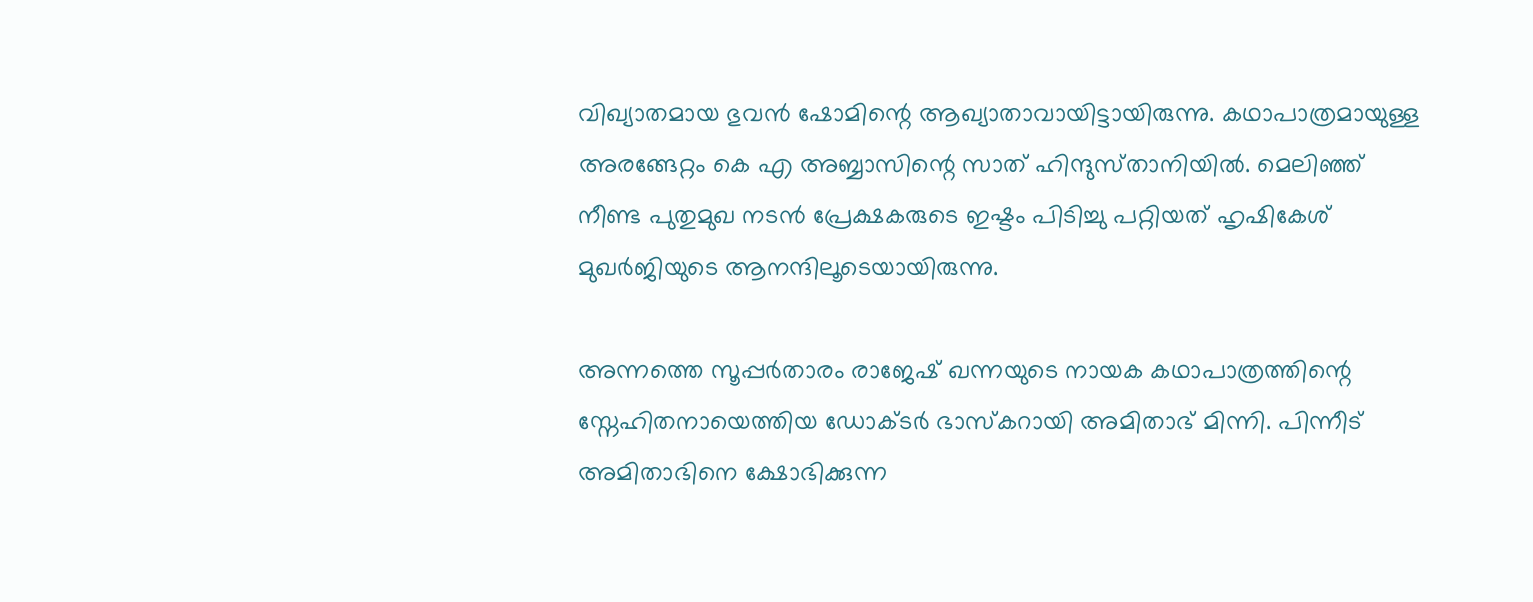വിഖ്യാതമായ ഭുവൻ ഷോമിന്റെ ആഖ്യാതാവായിട്ടായിരുന്നു. കഥാപാത്രമായുള്ള അരങ്ങേറ്റം കെ എ അബ്ബാസിന്റെ സാത് ഹിന്ദുസ്‍താനിയിൽ. മെലിഞ്ഞ് നീണ്ട പുതുമുഖ നടൻ‌ പ്രേക്ഷകരുടെ ഇഷ്ടം പിടിച്ചു പറ്റിയത് ഹൃഷികേശ് മുഖർജിയുടെ ആനന്ദിലൂടെയായിരുന്നു.

അന്നത്തെ സൂപ്പർതാരം രാജേഷ് ഖന്നയുടെ നായക കഥാപാത്രത്തിന്റെ സ്നേഹിതനായെത്തിയ ഡോക്ടർ ഭാസ്‍കറായി അമിതാഭ് മിന്നി. പിന്നീട് അമിതാഭിനെ ക്ഷോഭിക്കുന്ന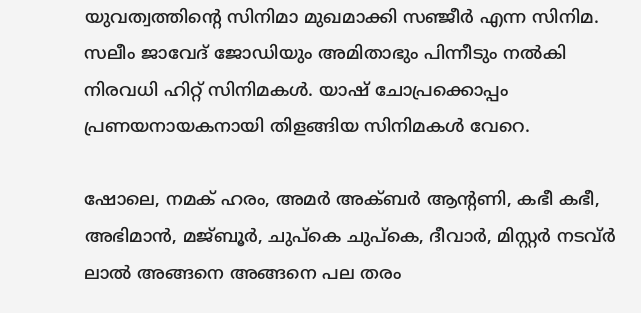യുവത്വത്തിന്റെ സിനിമാ മുഖമാക്കി സഞ്ജീ‍ർ എന്ന സിനിമ. സലീം ജാവേദ് ജോഡിയും അമിതാഭും പിന്നീടും നൽകി നിരവധി ഹിറ്റ് സിനിമകൾ. യാഷ് ചോപ്രക്കൊപ്പം പ്രണയനായകനായി തിളങ്ങിയ സിനിമകൾ വേറെ.

ഷോലെ, നമക് ഹരം, അമർ അക്ബർ ആന്റണി, കഭീ കഭീ, അഭിമാൻ, മജ്ബൂർ, ചുപ്കെ ചുപ്കെ, ദീവാർ, മിസ്റ്റർ നടവ്ർ ലാൽ അങ്ങനെ അങ്ങനെ പല തരം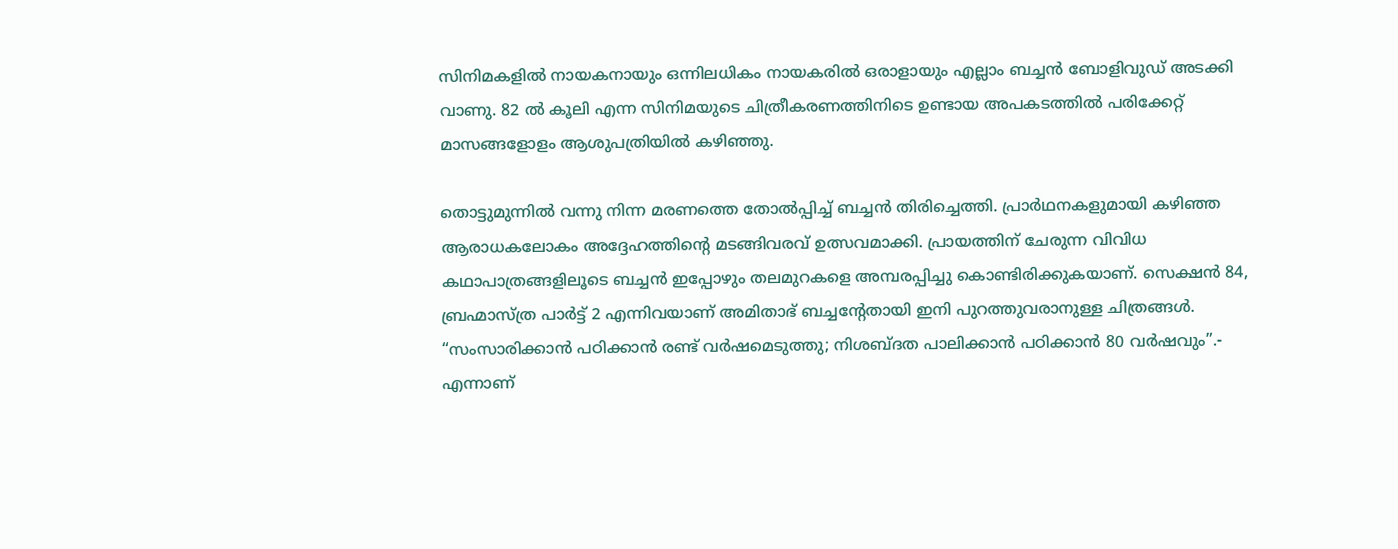സിനിമകളിൽ നായകനായും ഒന്നിലധികം നായകരിൽ ഒരാളായും എല്ലാം ബച്ചൻ ബോളിവുഡ് അടക്കി വാണു. 82 ൽ കൂലി എന്ന സിനിമയുടെ ചിത്രീകരണത്തിനിടെ ഉണ്ടായ അപകടത്തിൽ പരിക്കേറ്റ് മാസങ്ങളോളം ആശുപത്രിയിൽ കഴിഞ്ഞു.

തൊട്ടുമുന്നിൽ വന്നു നിന്ന മരണത്തെ തോൽപ്പിച്ച് ബച്ചൻ തിരിച്ചെത്തി. പ്രാർഥനകളുമായി കഴിഞ്ഞ ആരാധകലോകം അദ്ദേഹത്തിന്റെ മടങ്ങിവരവ് ഉത്സവമാക്കി. പ്രായത്തിന് ചേരുന്ന വിവിധ കഥാപാത്രങ്ങളിലൂടെ ബച്ചൻ ഇപ്പോഴും തലമുറകളെ അമ്പരപ്പിച്ചു കൊണ്ടിരിക്കുകയാണ്. സെക്ഷൻ 84, ബ്രഹ്മാസ്ത്ര പാർട്ട് 2 എന്നിവയാണ് അമിതാഭ് ബച്ചന്റേതായി ഇനി പുറത്തുവരാനുള്ള ചിത്രങ്ങൾ. “സംസാരിക്കാൻ പഠിക്കാൻ രണ്ട് വർഷമെടുത്തു; നിശബ്ദത പാലിക്കാൻ പഠിക്കാൻ 80 വർഷവും”.- എന്നാണ്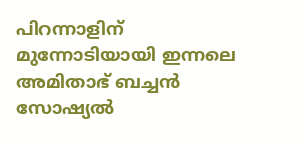പിറന്നാളിന് മുന്നോടിയായി ഇന്നലെ അമിതാഭ് ബച്ചൻ സോഷ്യൽ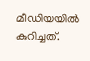മീഡിയയിൽ കുറിച്ചത്.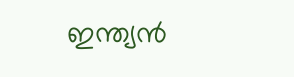ഇന്ത്യൻ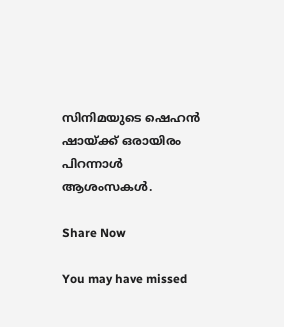സിനിമയുടെ ഷെഹൻ ഷായ്ക്ക് ഒരായിരം പിറന്നാൾ ആശംസകൾ.

Share Now

You may have missed